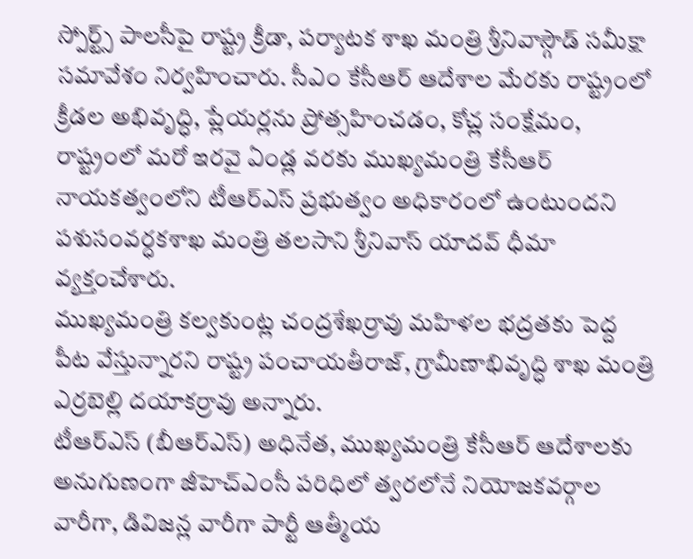స్పోర్ట్స్ పాలసీపై రాష్ట్ర క్రీడా, పర్యాటక శాఖ మంత్రి శ్రీనివాస్గౌడ్ సమీక్షా సమావేశం నిర్వహించారు. సీఎం కేసీఆర్ ఆదేశాల మేరకు రాష్ట్రంలో క్రీడల అభివృద్ధి, ప్లేయర్లను ప్రోత్సహించడం, కోచ్ల సంక్షేమం,
రాష్ట్రంలో మరో ఇరవై ఏండ్ల వరకు ముఖ్యమంత్రి కేసీఆర్ నాయకత్వంలోని టీఆర్ఎస్ ప్రభుత్వం అధికారంలో ఉంటుందని పశుసంవర్ధకశాఖ మంత్రి తలసాని శ్రీనివాస్ యాదవ్ ధీమా వ్యక్తంచేశారు.
ముఖ్యమంత్రి కల్వకుంట్ల చంద్రశేఖర్రావు మహిళల భద్రతకు పెద్ద పీట వేస్తున్నారని రాష్ట్ర పంచాయతీరాజ్, గ్రామీణాభివృద్ధి శాఖ మంత్రి ఎర్రబెల్లి దయాకర్రావు అన్నారు.
టీఆర్ఎస్ (బీఆర్ఎస్) అధినేత, ముఖ్యమంత్రి కేసీఆర్ ఆదేశాలకు అనుగుణంగా జీహెచ్ఎంసీ పరిధిలో త్వరలోనే నియోజకవర్గాల వారీగా, డివిజన్ల వారీగా పార్టీ ఆత్మీయ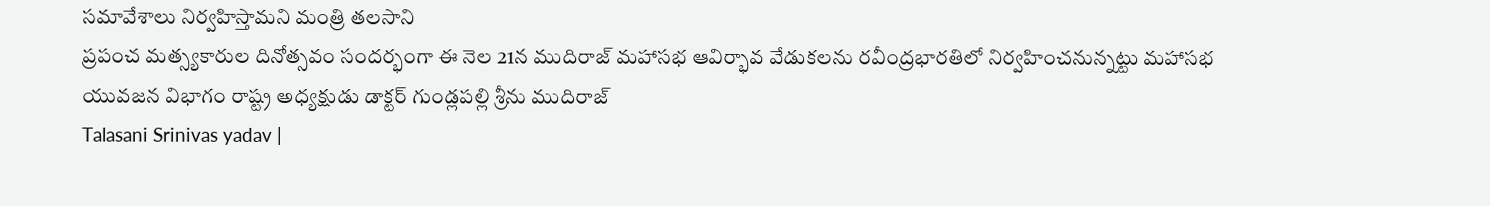సమావేశాలు నిర్వహిస్తామని మంత్రి తలసాని
ప్రపంచ మత్స్యకారుల దినోత్సవం సందర్భంగా ఈ నెల 21న ముదిరాజ్ మహాసభ ఆవిర్భావ వేడుకలను రవీంద్రభారతిలో నిర్వహించనున్నట్టు మహాసభ యువజన విభాగం రాష్ట్ర అధ్యక్షుడు డాక్టర్ గుండ్లపల్లి శ్రీను ముదిరాజ్
Talasani Srinivas yadav |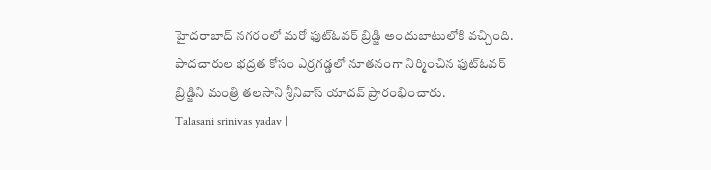హైదరాబాద్ నగరంలో మరో ఫుట్ఓవర్ బ్రిడ్జి అందుబాటులోకి వచ్చింది. పాదచారుల భద్రత కోసం ఎర్రగడ్డలో నూతనంగా నిర్మించిన ఫుట్ఓవర్ బ్రిడ్జిని మంత్రి తలసాని శ్రీనివాస్ యాదవ్ ప్రారంభించారు.
Talasani srinivas yadav |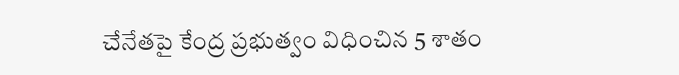చేనేతపై కేంద్ర ప్రభుత్వం విధించిన 5 శాతం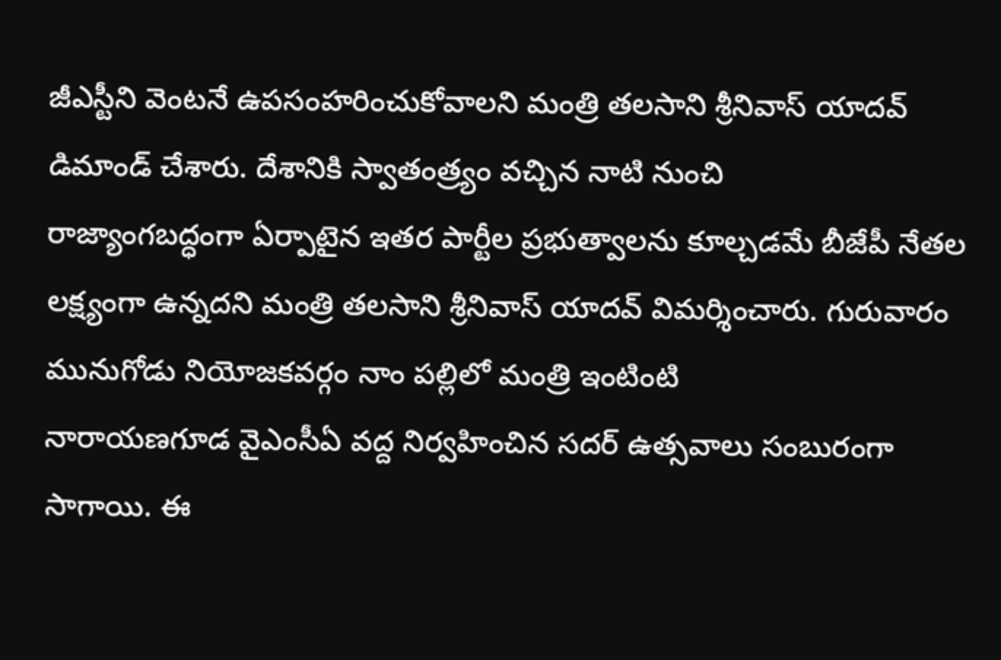జీఎస్టీని వెంటనే ఉపసంహరించుకోవాలని మంత్రి తలసాని శ్రీనివాస్ యాదవ్ డిమాండ్ చేశారు. దేశానికి స్వాతంత్ర్యం వచ్చిన నాటి నుంచి
రాజ్యాంగబద్ధంగా ఏర్పాటైన ఇతర పార్టీల ప్రభుత్వాలను కూల్చడమే బీజేపీ నేతల లక్ష్యంగా ఉన్నదని మంత్రి తలసాని శ్రీనివాస్ యాదవ్ విమర్శించారు. గురువారం మునుగోడు నియోజకవర్గం నాం పల్లిలో మంత్రి ఇంటింటి
నారాయణగూడ వైఎంసీఏ వద్ద నిర్వహించిన సదర్ ఉత్సవాలు సంబురంగా సాగాయి. ఈ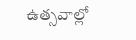ఉత్సవాల్లో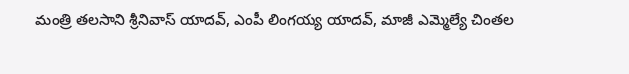మంత్రి తలసాని శ్రీనివాస్ యాదవ్, ఎంపీ లింగయ్య యాదవ్, మాజీ ఎమ్మెల్యే చింతల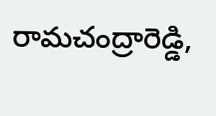రామచంద్రారెడ్డి,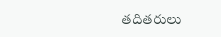తదితరులు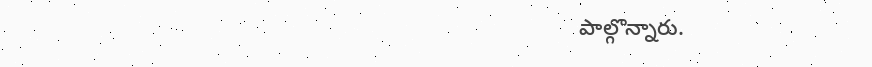పాల్గొన్నారు.